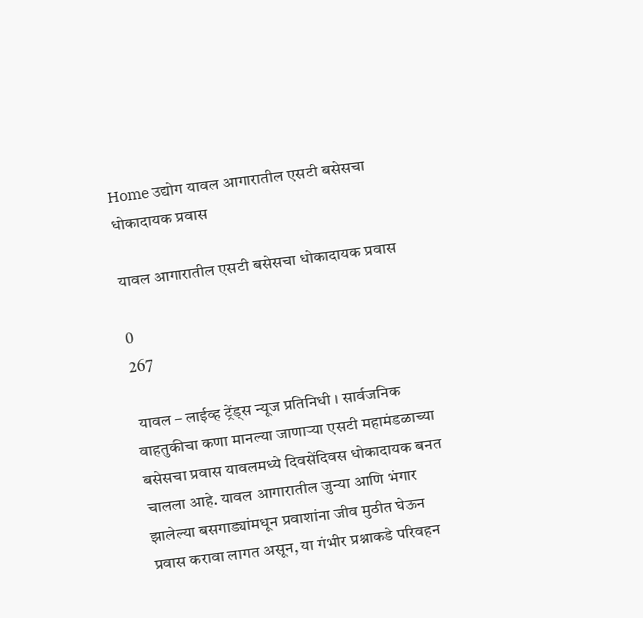Home उद्योग यावल आगारातील एसटी बसेसचा धोकादायक प्रवास

यावल आगारातील एसटी बसेसचा धोकादायक प्रवास

0
267

 यावल – लाईव्ह ट्रेंड्स न्यूज प्रतिनिधी । सार्वजनिक वाहतुकीचा कणा मानल्या जाणाऱ्या एसटी महामंडळाच्या बसेसचा प्रवास यावलमध्ये दिवसेंदिवस धोकादायक बनत चालला आहे. यावल आगारातील जुन्या आणि भंगार झालेल्या बसगाड्यांमधून प्रवाशांना जीव मुठीत घेऊन प्रवास करावा लागत असून, या गंभीर प्रश्नाकडे परिवहन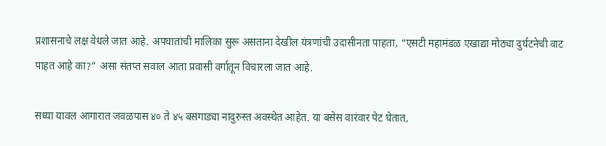प्रशासनाचे लक्ष वेधले जात आहे. अपघातांची मालिका सुरू असताना देखील यंत्रणांची उदासीनता पाहता, “एसटी महामंडळ एखाद्या मोठ्या दुर्घटनेची वाट पाहत आहे का?” असा संतप्त सवाल आता प्रवासी वर्गातून विचारला जात आहे.

सध्या यावल आगारात जवळपास ४० ते ४५ बसगाड्या नादुरुस्त अवस्थेत आहेत. या बसेस वारंवार पेट घेतात,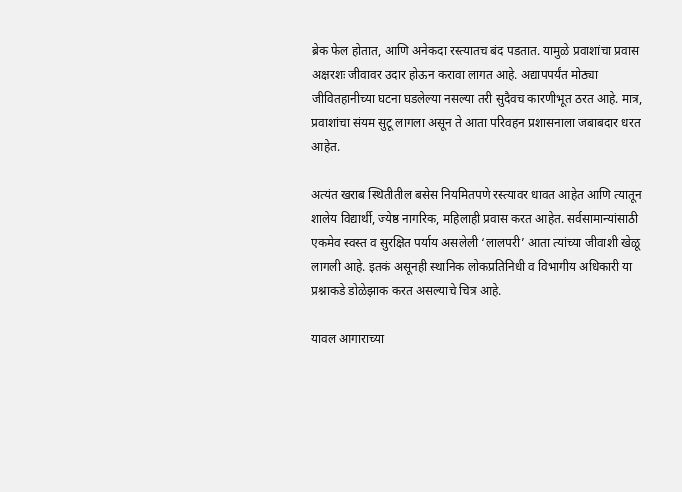ब्रेक फेल होतात, आणि अनेकदा रस्त्यातच बंद पडतात. यामुळे प्रवाशांचा प्रवास अक्षरशः जीवावर उदार होऊन करावा लागत आहे. अद्यापपर्यंत मोठ्या जीवितहानीच्या घटना घडलेल्या नसल्या तरी सुदैवच कारणीभूत ठरत आहे. मात्र, प्रवाशांचा संयम सुटू लागला असून ते आता परिवहन प्रशासनाला जबाबदार धरत आहेत.

अत्यंत खराब स्थितीतील बसेस नियमितपणे रस्त्यावर धावत आहेत आणि त्यातून शालेय विद्यार्थी, ज्येष्ठ नागरिक, महिलाही प्रवास करत आहेत. सर्वसामान्यांसाठी एकमेव स्वस्त व सुरक्षित पर्याय असलेली ‘लालपरी’ आता त्यांच्या जीवाशी खेळू लागली आहे. इतकं असूनही स्थानिक लोकप्रतिनिधी व विभागीय अधिकारी या प्रश्नाकडे डोळेझाक करत असल्याचे चित्र आहे.

यावल आगाराच्या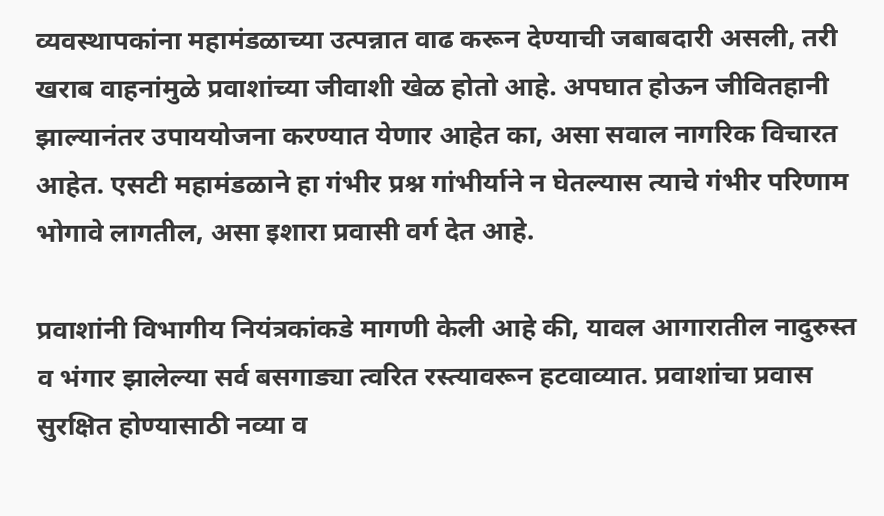व्यवस्थापकांना महामंडळाच्या उत्पन्नात वाढ करून देण्याची जबाबदारी असली, तरी खराब वाहनांमुळे प्रवाशांच्या जीवाशी खेळ होतो आहे. अपघात होऊन जीवितहानी झाल्यानंतर उपाययोजना करण्यात येणार आहेत का, असा सवाल नागरिक विचारत आहेत. एसटी महामंडळाने हा गंभीर प्रश्न गांभीर्याने न घेतल्यास त्याचे गंभीर परिणाम भोगावे लागतील, असा इशारा प्रवासी वर्ग देत आहे.

प्रवाशांनी विभागीय नियंत्रकांकडे मागणी केली आहे की, यावल आगारातील नादुरुस्त व भंगार झालेल्या सर्व बसगाड्या त्वरित रस्त्यावरून हटवाव्यात. प्रवाशांचा प्रवास सुरक्षित होण्यासाठी नव्या व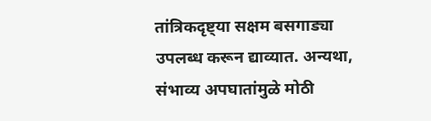तांत्रिकदृष्ट्या सक्षम बसगाड्या उपलब्ध करून द्याव्यात. अन्यथा, संभाव्य अपघातांमुळे मोठी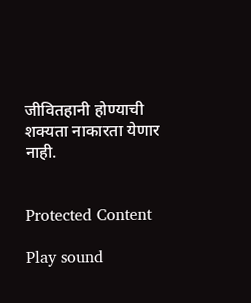जीवितहानी होण्याची शक्यता नाकारता येणार नाही.


Protected Content

Play sound